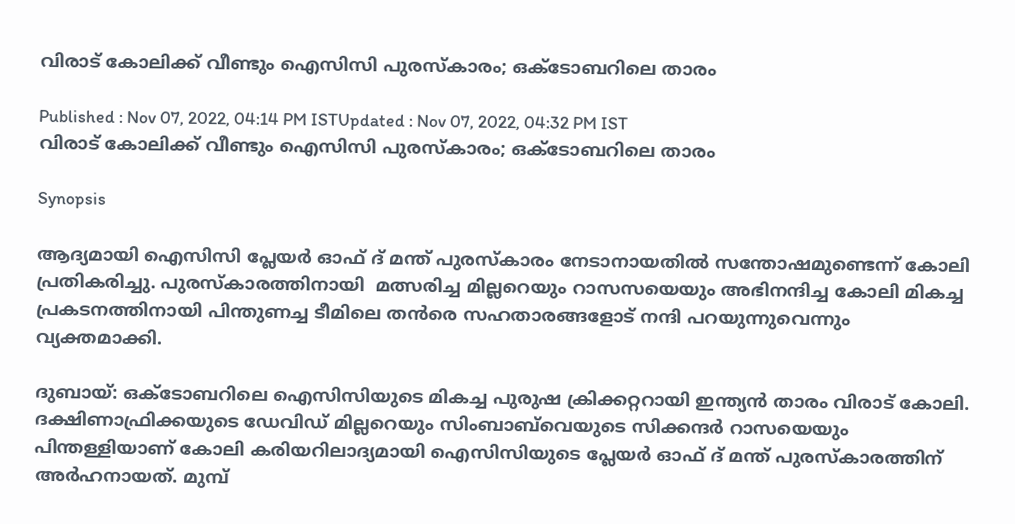വിരാട് കോലിക്ക് വീണ്ടും ഐസിസി പുരസ്കാരം; ഒക്ടോബറിലെ താരം

Published : Nov 07, 2022, 04:14 PM ISTUpdated : Nov 07, 2022, 04:32 PM IST
വിരാട് കോലിക്ക് വീണ്ടും ഐസിസി പുരസ്കാരം; ഒക്ടോബറിലെ താരം

Synopsis

ആദ്യമായി ഐസിസി പ്ലേയര്‍ ഓഫ് ദ് മന്ത് പുരസ്കാരം നേടാനായതില്‍ സന്തോഷമുണ്ടെന്ന് കോലി പ്രതികരിച്ചു. പുരസ്കാരത്തിനായി  മത്സരിച്ച മില്ലറെയും റാസസയെയും അഭിനന്ദിച്ച കോലി മികച്ച പ്രകടനത്തിനായി പിന്തുണച്ച ടീമിലെ തന്‍രെ സഹതാരങ്ങളോട് നന്ദി പറയുന്നുവെന്നും വ്യക്തമാക്കി.

ദുബായ്: ഒക്ടോബറിലെ ഐസിസിയുടെ മികച്ച പുരുഷ ക്രിക്കറ്ററായി ഇന്ത്യന്‍ താരം വിരാട് കോലി. ദക്ഷിണാഫ്രിക്കയുടെ ഡേവിഡ് മില്ലറെയും സിംബാബ്‌വെയുടെ സിക്കന്ദര്‍ റാസയെയും പിന്തള്ളിയാണ് കോലി കരിയറിലാദ്യമായി ഐസിസിയുടെ പ്ലേയര്‍ ഓഫ് ദ് മന്ത് പുരസ്കാരത്തിന് അര്‍ഹനായത്. മുമ്പ്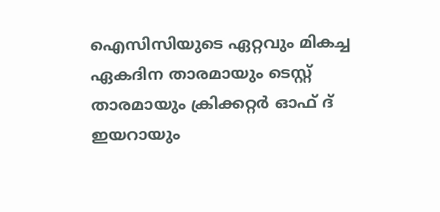ഐസിസിയുടെ ഏറ്റവും മികച്ച ഏകദിന താരമായും ടെസ്റ്റ് താരമായും ക്രിക്കറ്റര്‍ ഓഫ് ദ് ഇയറായും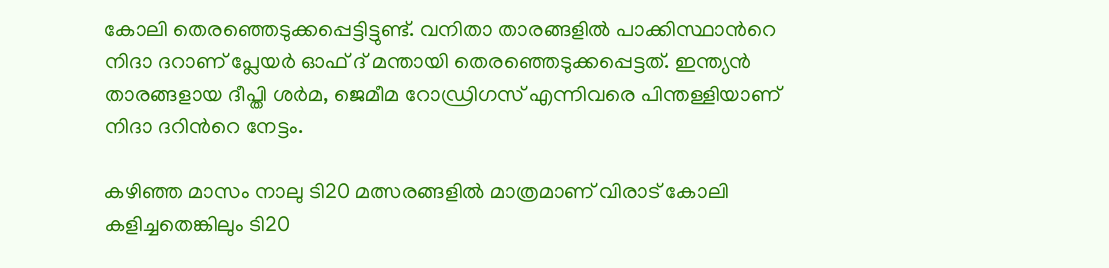കോലി തെരഞ്ഞെടുക്കപ്പെട്ടിട്ടുണ്ട്. വനിതാ താരങ്ങളില്‍ പാക്കിസ്ഥാന്‍റെ നിദാ ദറാണ് പ്ലേയര്‍ ഓഫ് ദ് മന്തായി തെരഞ്ഞെടുക്കപ്പെട്ടത്. ഇന്ത്യന്‍ താരങ്ങളായ ദീപ്തി ശര്‍മ, ജെമീമ റോഡ്രിഗസ് എന്നിവരെ പിന്തള്ളിയാണ് നിദാ ദറിന്‍റെ നേട്ടം.

കഴിഞ്ഞ മാസം നാലു ടി20 മത്സരങ്ങളില്‍ മാത്രമാണ് വിരാട് കോലി കളിച്ചതെങ്കിലും ടി20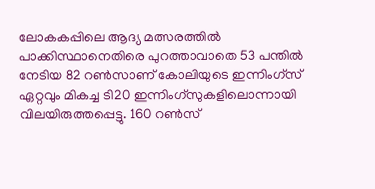ലോകകപ്പിലെ ആദ്യ മത്സരത്തില്‍ പാക്കിസ്ഥാനെതിരെ പുറത്താവാതെ 53 പന്തില്‍ നേടിയ 82 റണ്‍സാണ് കോലിയുടെ ഇന്നിംഗ്സ് ഏറ്റവും മികച്ച ടി20 ഇന്നിംഗ്സുകളിലൊന്നായി വിലയിരുത്തപ്പെട്ടു. 160 റണ്‍സ്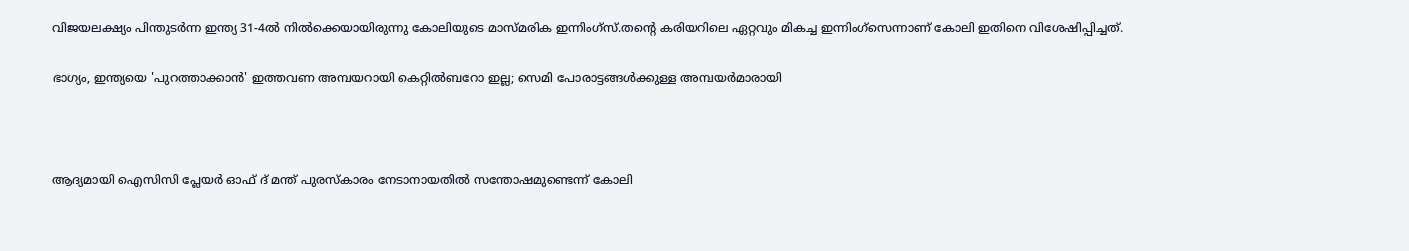വിജയലക്ഷ്യം പിന്തുടര്‍ന്ന ഇന്ത്യ 31-4ല്‍ നില്‍ക്കെയായിരുന്നു കോലിയുടെ മാസ്മരിക ഇന്നിംഗ്സ്.തന്‍റെ കരിയറിലെ ഏറ്റവും മികച്ച ഇന്നിംഗ്സെന്നാണ് കോലി ഇതിനെ വിശേഷിപ്പിച്ചത്.

ഭാഗ്യം, ഇന്ത്യയെ 'പുറത്താക്കാന്‍' ഇത്തവണ അമ്പയറായി കെറ്റില്‍ബറോ ഇല്ല; സെമി പോരാട്ടങ്ങള്‍ക്കുള്ള അമ്പയര്‍മാരായി



ആദ്യമായി ഐസിസി പ്ലേയര്‍ ഓഫ് ദ് മന്ത് പുരസ്കാരം നേടാനായതില്‍ സന്തോഷമുണ്ടെന്ന് കോലി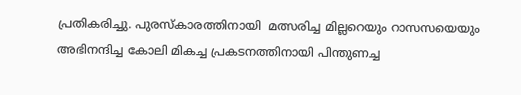പ്രതികരിച്ചു. പുരസ്കാരത്തിനായി  മത്സരിച്ച മില്ലറെയും റാസസയെയും അഭിനന്ദിച്ച കോലി മികച്ച പ്രകടനത്തിനായി പിന്തുണച്ച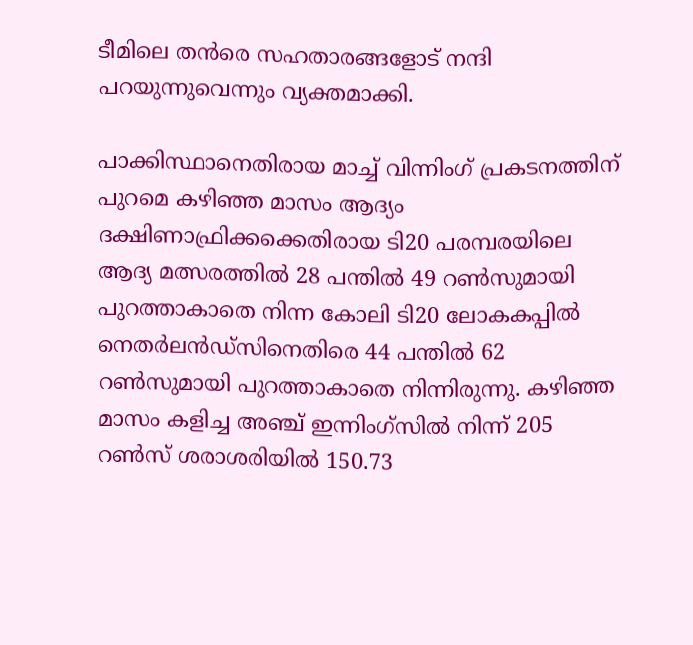ടീമിലെ തന്‍രെ സഹതാരങ്ങളോട് നന്ദി പറയുന്നുവെന്നും വ്യക്തമാക്കി.

പാക്കിസ്ഥാനെതിരായ മാച്ച് വിന്നിംഗ് പ്രകടനത്തിന് പുറമെ കഴിഞ്ഞ മാസം ആദ്യം ദക്ഷിണാഫ്രിക്കക്കെതിരായ ടി20 പരമ്പരയിലെ ആദ്യ മത്സരത്തില്‍ 28 പന്തില്‍ 49 റണ്‍സുമായി പുറത്താകാതെ നിന്ന കോലി ടി20 ലോകകപ്പില്‍ നെതര്‍ലന്‍ഡ്സിനെതിരെ 44 പന്തില്‍ 62 റണ്‍സുമായി പുറത്താകാതെ നിന്നിരുന്നു. കഴിഞ്ഞ മാസം കളിച്ച അഞ്ച് ഇന്നിംഗ്സില്‍ നിന്ന് 205 റണ്‍സ് ശരാശരിയില്‍ 150.73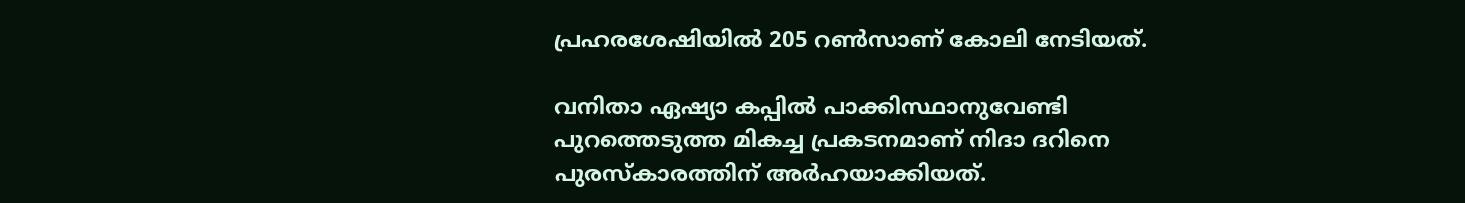പ്രഹരശേഷിയില്‍ 205 റണ്‍സാണ് കോലി നേടിയത്.

വനിതാ ഏഷ്യാ കപ്പില്‍ പാക്കിസ്ഥാനുവേണ്ടി പുറത്തെടുത്ത മികച്ച പ്രകടനമാണ് നിദാ ദറിനെ പുരസ്കാരത്തിന് അര്‍ഹയാക്കിയത്.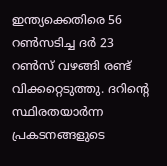ഇന്ത്യക്കെതിരെ 56 റണ്‍സടിച്ച ദര്‍ 23 റണ്‍സ് വഴങ്ങി രണ്ട് വിക്കറ്റെടുത്തു. ദറിന്‍റെ സ്ഥിരതയാര്‍ന്ന പ്രകടനങ്ങളുടെ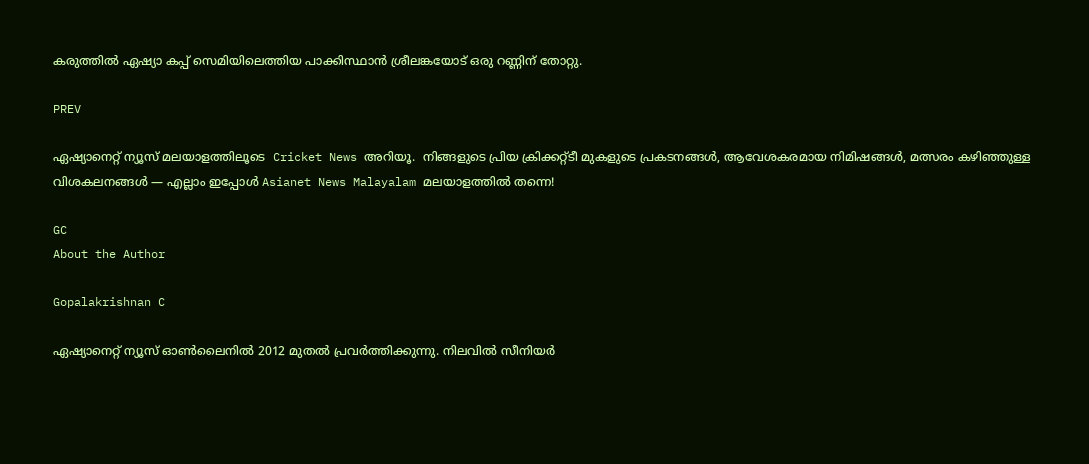കരുത്തില്‍ ഏഷ്യാ കപ്പ് സെമിയിലെത്തിയ പാക്കിസ്ഥാന്‍ ശ്രീലങ്കയോട് ഒരു റണ്ണിന് തോറ്റു.

PREV

ഏഷ്യാനെറ്റ് ന്യൂസ് മലയാളത്തിലൂടെ  Cricket News അറിയൂ.  നിങ്ങളുടെ പ്രിയ ക്രിക്കറ്റ്ടീ മുകളുടെ പ്രകടനങ്ങൾ, ആവേശകരമായ നിമിഷങ്ങൾ, മത്സരം കഴിഞ്ഞുള്ള വിശകലനങ്ങൾ — എല്ലാം ഇപ്പോൾ Asianet News Malayalam മലയാളത്തിൽ തന്നെ!

GC
About the Author

Gopalakrishnan C

ഏഷ്യാനെറ്റ് ന്യൂസ് ഓണ്‍ലൈനില്‍ 2012 മുതല്‍ പ്രവര്‍ത്തിക്കുന്നു. നിലവില്‍ സീനിയര്‍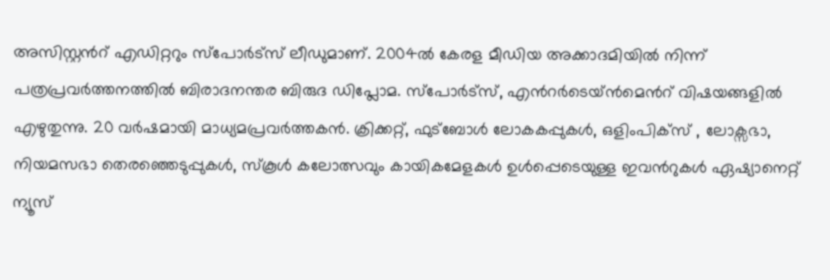അസിസ്റ്റന്‍റ് എഡിറ്ററും സ്പോർട്സ് ലീഡുമാണ്. 2004ൽ കേരള മീഡിയ അക്കാദമിയില്‍ നിന്ന് പത്രപ്രവര്‍ത്തനത്തില്‍ ബിരാദനന്തര ബിരുദ ഡിപ്ലോമ. സ്പോര്‍ട്സ്, എന്‍റര്‍ടെയ്ൻമെന്‍റ് വിഷയങ്ങളില്‍ എഴുതുന്നു. 20 വര്‍ഷമായി മാധ്യമപ്രവര്‍ത്തകൻ. ക്രിക്കറ്റ്, ഫുട്ബോള്‍ ലോകകപ്പുകൾ, ഒളിംപിക്സ് , ലോക്സഭാ, നിയമസഭാ തെരഞ്ഞെടുപ്പുകള്‍, സ്കൂള്‍ കലോത്സവും കായികമേളകള്‍ ഉള്‍പ്പെടെയുള്ള ഇവന്‍റുകള്‍ ഏഷ്യാനെറ്റ് ന്യൂസ്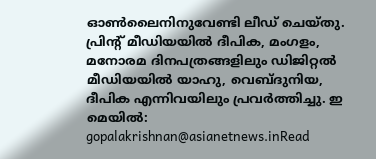ഓണ്‍ലൈനിനുവേണ്ടി ലീഡ് ചെയ്തു. പ്രിന്‍റ് മീഡിയയില്‍ ദീപിക, മംഗളം, മനോരമ ദിനപത്രങ്ങളിലും ഡിജിറ്റൽ മീഡിയയില്‍ യാഹു, വെബ്ദുനിയ, ദീപിക എന്നിവയിലും പ്രവര്‍ത്തിച്ചു. ഇ മെയില്‍: gopalakrishnan@asianetnews.inRead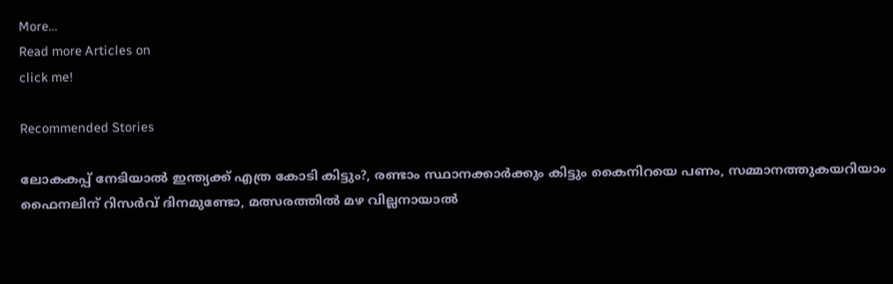More...
Read more Articles on
click me!

Recommended Stories

ലോകകപ്പ് നേടിയാൽ ഇന്ത്യക്ക് എത്ര കോടി കിട്ടും?, രണ്ടാം സ്ഥാനക്കാര്‍ക്കും കിട്ടും കൈനിറയെ പണം, സമ്മാനത്തുകയറിയാം
ഫൈനലിന് റിസര്‍വ് ദിനമുണ്ടോ, മത്സരത്തില്‍ മഴ വില്ലനായാൽ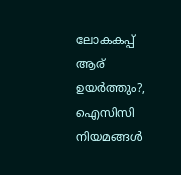ലോകകപ്പ് ആര് ഉയർത്തും?, ഐസിസി നിയമങ്ങൾ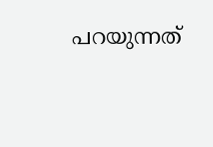പറയുന്നത്